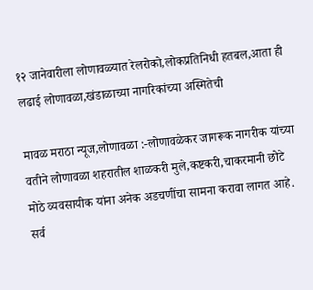१२ जानेवारीला लोणावळ्यात रेलरोको,लोकप्रतिनिधी हतबल,आता ही लढाई लोणावळा,खंडाळाच्या नागरिकांच्या अस्मितेची

मावळ मराठा न्यूज,लोणावळा :-लोणावळेकर जागरूक नागरीक यांच्या वतीने लोणावळा शहरातील शाळकरी मुले,कष्टकरी,चाकरमानी छोटे मोठे व्यवसायीक यांना अनेक अडचणींचा सामना करावा लागत आहे. सर्व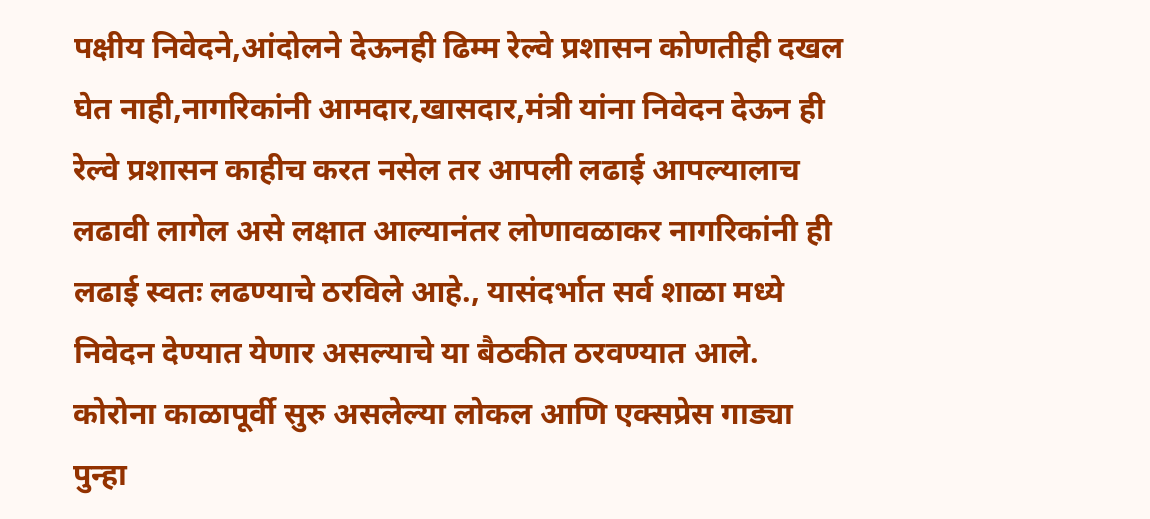पक्षीय निवेदने,आंदोलने देऊनही ढिम्म रेल्वे प्रशासन कोणतीही दखल घेत नाही,नागरिकांनी आमदार,खासदार,मंत्री यांना निवेदन देऊन ही रेल्वे प्रशासन काहीच करत नसेल तर आपली लढाई आपल्यालाच लढावी लागेल असे लक्षात आल्यानंतर लोणावळाकर नागरिकांनी ही लढाई स्वतः लढण्याचे ठरविले आहे., यासंदर्भात सर्व शाळा मध्ये निवेदन देण्यात येणार असल्याचे या बैठकीत ठरवण्यात आले. कोरोना काळापूर्वी सुरु असलेल्या लोकल आणि एक्सप्रेस गाड्या पुन्हा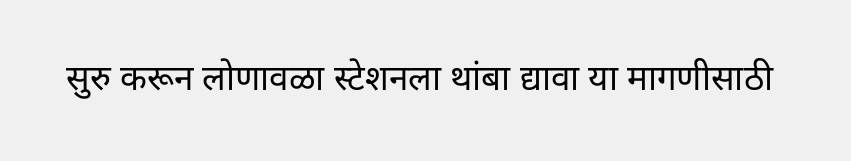सुरु करून लोणावळा स्टेशनला थांबा द्यावा या मागणीसाठी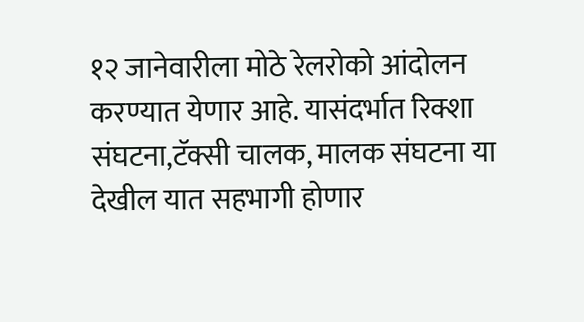१२ जानेवारीला मोठे रेलरोको आंदोलन करण्यात येणार आहे. यासंदर्भात रिक्शा संघटना,टॅक्सी चालक, मालक संघटना या देखील यात सहभागी होणार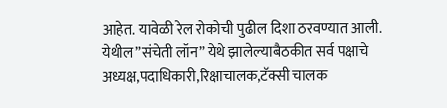आहेत. यावेळी रेल रोकोची पुढील दिशा ठरवण्यात आली. येथील”संचेती लॉन” येथे झालेल्याबैठकीत सर्व पक्षाचे अध्यक्ष,पदाधिकारी,रिक्षाचालक,टॅक्सी चालक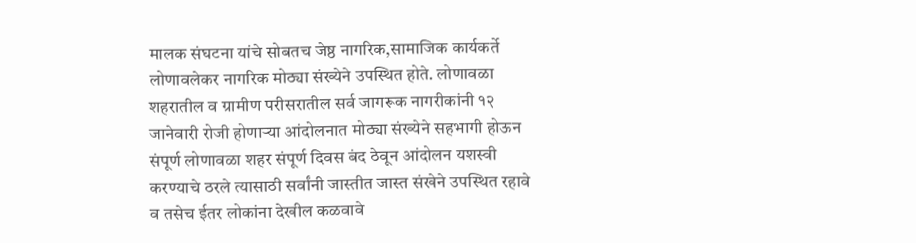मालक संघटना यांचे सोबतच जेष्ठ नागरिक,सामाजिक कार्यकर्ते लोणावलेकर नागरिक मोठ्या संख्येने उपस्थित होते. लोणावळा शहरातील व ग्रामीण परीसरातील सर्व जागरूक नागरीकांनी १२ जानेवारी रोजी होणाऱ्या आंदोलनात मोठ्या संख्येने सहभागी होऊन संपूर्ण लोणावळा शहर संपूर्ण दिवस बंद ठेवून आंदोलन यशस्वी करण्याचे ठरले त्यासाठी सर्वांनी जास्तीत जास्त संखेने उपस्थित रहावे व तसेच ईतर लोकांना देखील कळवावे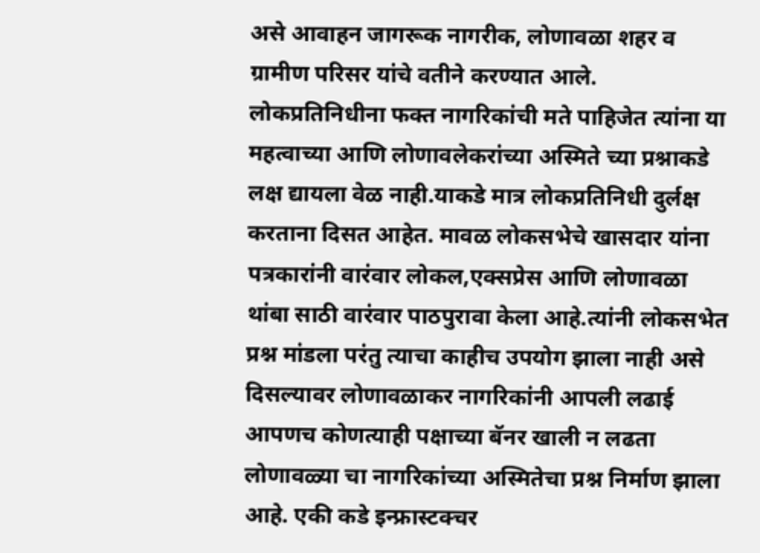असे आवाहन जागरूक नागरीक, लोणावळा शहर व ग्रामीण परिसर यांचे वतीने करण्यात आले. लोकप्रतिनिधीना फक्त नागरिकांची मते पाहिजेत त्यांना या महत्वाच्या आणि लोणावलेकरांच्या अस्मिते च्या प्रश्नाकडे लक्ष द्यायला वेळ नाही.याकडे मात्र लोकप्रतिनिधी दुर्लक्ष करताना दिसत आहेत. मावळ लोकसभेचे खासदार यांना पत्रकारांनी वारंवार लोकल,एक्सप्रेस आणि लोणावळा थांबा साठी वारंवार पाठपुरावा केला आहे.त्यांनी लोकसभेत प्रश्न मांडला परंतु त्याचा काहीच उपयोग झाला नाही असे दिसल्यावर लोणावळाकर नागरिकांनी आपली लढाई आपणच कोणत्याही पक्षाच्या बॅनर खाली न लढता लोणावळ्या चा नागरिकांच्या अस्मितेचा प्रश्न निर्माण झाला आहे. एकी कडे इन्फ्रास्टक्चर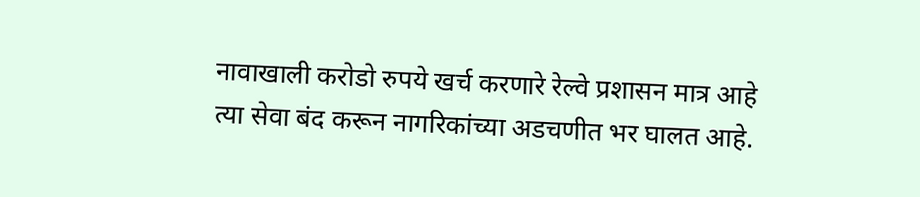नावाखाली करोडो रुपये खर्च करणारे रेल्वे प्रशासन मात्र आहे त्या सेवा बंद करून नागरिकांच्या अडचणीत भर घालत आहे.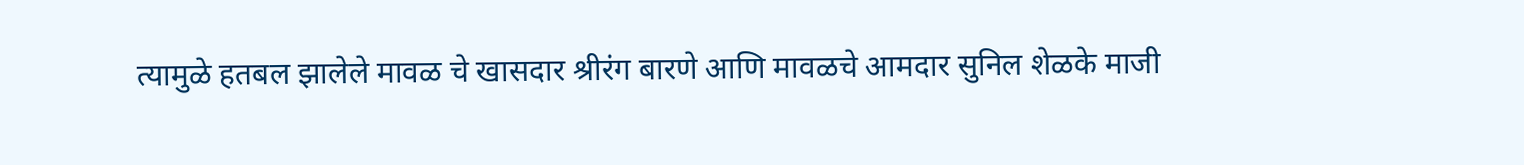त्यामुळे हतबल झालेले मावळ चे खासदार श्रीरंग बारणे आणि मावळचे आमदार सुनिल शेळके माजी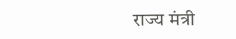राज्य मंत्री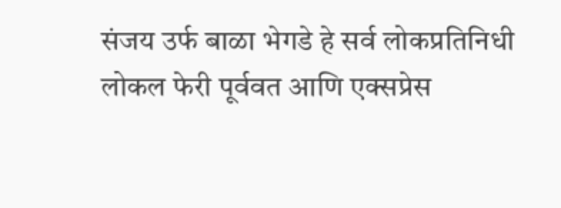संजय उर्फ बाळा भेगडे हे सर्व लोकप्रतिनिधी लोकल फेरी पूर्ववत आणि एक्सप्रेस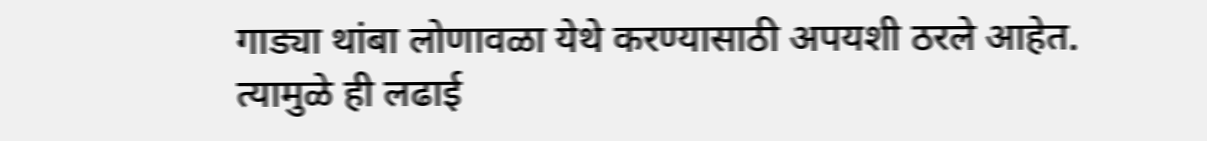गाड्या थांबा लोणावळा येथे करण्यासाठी अपयशी ठरले आहेत. त्यामुळे ही लढाई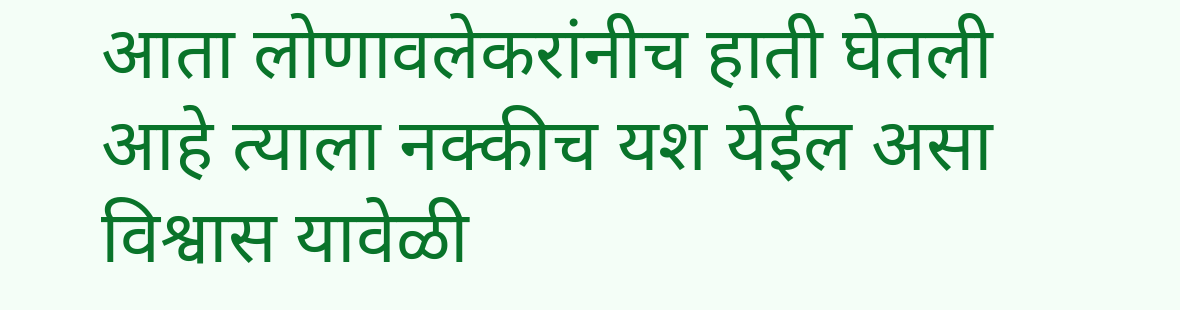आता लोणावलेकरांनीच हाती घेतली आहे त्याला नक्कीच यश येईल असा विश्वास यावेळी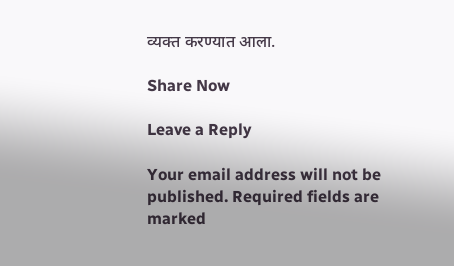व्यक्त करण्यात आला.

Share Now

Leave a Reply

Your email address will not be published. Required fields are marked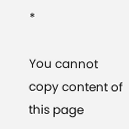*

You cannot copy content of this page